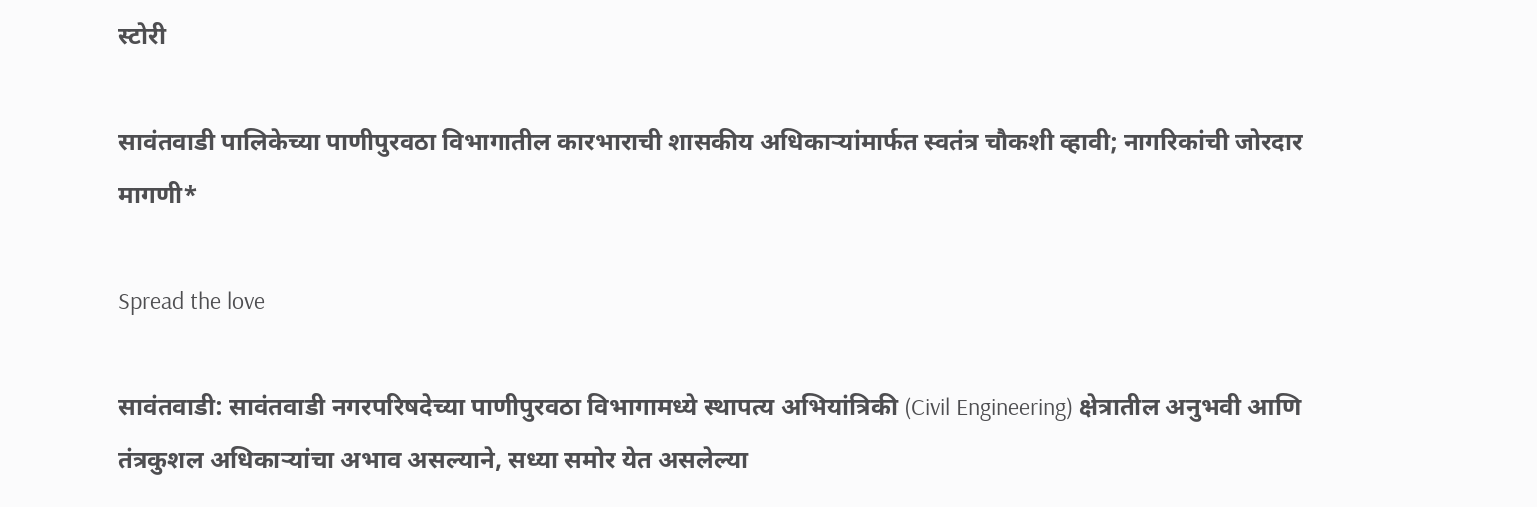स्टोरी

सावंतवाडी पालिकेच्या पाणीपुरवठा विभागातील कारभाराची शासकीय अधिकाऱ्यांमार्फत स्वतंत्र चौकशी व्हावी; नागरिकांची जोरदार मागणी*

Spread the love

सावंतवाडी: सावंतवाडी नगरपरिषदेच्या पाणीपुरवठा विभागामध्ये स्थापत्य अभियांत्रिकी (Civil Engineering) क्षेत्रातील अनुभवी आणि तंत्रकुशल अधिकाऱ्यांचा अभाव असल्याने, सध्या समोर येत असलेल्या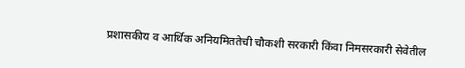प्रशासकीय व आर्थिक अनियमिततेची चौकशी सरकारी किंवा निमसरकारी सेवेतील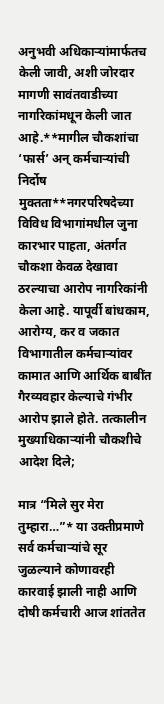अनुभवी अधिकाऱ्यांमार्फतच केली जावी, अशी जोरदार मागणी सावंतवाडीच्या नागरिकांमधून केली जात आहे.**मागील चौकशांचा ‘फार्स’ अन् कर्मचाऱ्यांची निर्दोष मुक्तता**नगरपरिषदेच्या विविध विभागांमधील जुना कारभार पाहता, अंतर्गत चौकशा केवळ देखावा ठरल्याचा आरोप नागरिकांनी केला आहे. यापूर्वी बांधकाम, आरोग्य, कर व जकात विभागातील कर्मचाऱ्यांवर कामात आणि आर्थिक बाबींत गैरव्यवहार केल्याचे गंभीर आरोप झाले होते. तत्कालीन मुख्याधिकाऱ्यांनी चौकशीचे आदेश दिले;

मात्र “मिले सुर मेरा तुम्हारा…”* या उक्तीप्रमाणे सर्व कर्मचाऱ्यांचे सूर जुळल्याने कोणावरही कारवाई झाली नाही आणि दोषी कर्मचारी आज शांततेत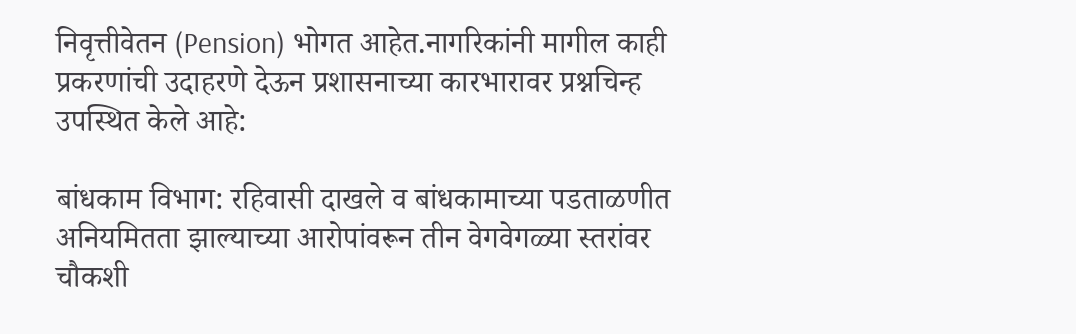निवृत्तीवेतन (Pension) भोगत आहेत.नागरिकांनी मागील काही प्रकरणांची उदाहरणे देऊन प्रशासनाच्या कारभारावर प्रश्नचिन्ह उपस्थित केले आहे:

बांधकाम विभाग: रहिवासी दाखले व बांधकामाच्या पडताळणीत अनियमितता झाल्याच्या आरोपांवरून तीन वेगवेगळ्या स्तरांवर चौकशी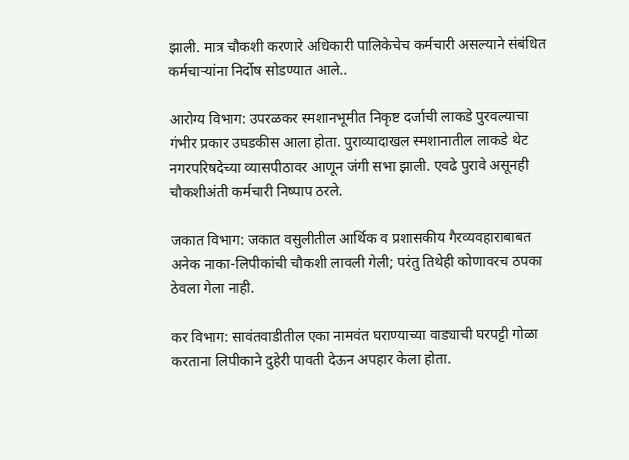झाली. मात्र चौकशी करणारे अधिकारी पालिकेचेच कर्मचारी असल्याने संबंधित कर्मचाऱ्यांना निर्दोष सोडण्यात आले..

आरोग्य विभाग: उपरळकर स्मशानभूमीत निकृष्ट दर्जाची लाकडे पुरवल्याचा गंभीर प्रकार उघडकीस आला होता. पुराव्यादाखल स्मशानातील लाकडे थेट नगरपरिषदेच्या व्यासपीठावर आणून जंगी सभा झाली. एवढे पुरावे असूनही चौकशीअंती कर्मचारी निष्पाप ठरले.

जकात विभाग: जकात वसुलीतील आर्थिक व प्रशासकीय गैरव्यवहाराबाबत अनेक नाका-लिपीकांची चौकशी लावली गेली; परंतु तिथेही कोणावरच ठपका ठेवला गेला नाही.

कर विभाग: सावंतवाडीतील एका नामवंत घराण्याच्या वाड्याची घरपट्टी गोळा करताना लिपीकाने दुहेरी पावती देऊन अपहार केला होता.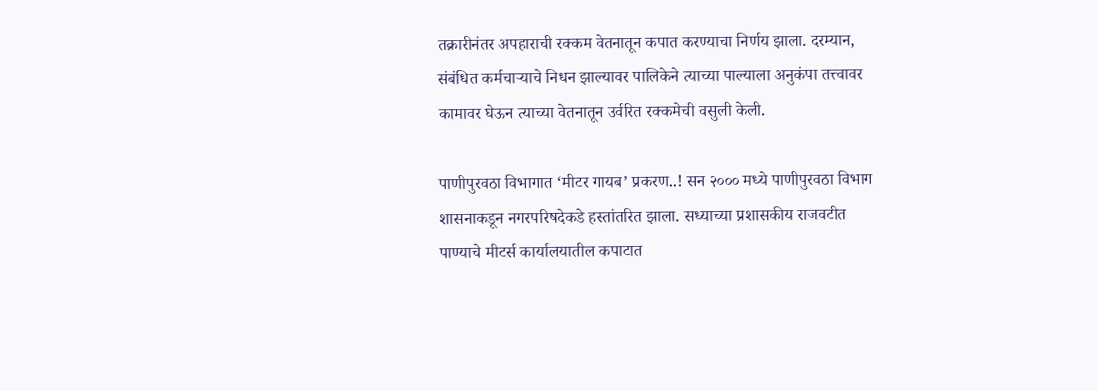तक्रारीनंतर अपहाराची रक्कम वेतनातून कपात करण्याचा निर्णय झाला. दरम्यान, संबंधित कर्मचाऱ्याचे निधन झाल्यावर पालिकेने त्याच्या पाल्याला अनुकंपा तत्त्वावर कामावर घेऊन त्याच्या वेतनातून उर्वरित रक्कमेची वसुली केली.

पाणीपुरवठा विभागात ‘मीटर गायब’ प्रकरण..! सन २००० मध्ये पाणीपुरवठा विभाग शासनाकडून नगरपरिषदेकडे हस्तांतरित झाला. सध्याच्या प्रशासकीय राजवटीत पाण्याचे मीटर्स कार्यालयातील कपाटात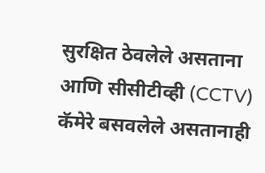सुरक्षित ठेवलेले असताना आणि सीसीटीव्ही (CCTV) कॅमेरे बसवलेले असतानाही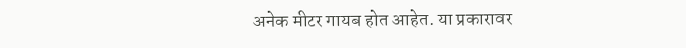अनेक मीटर गायब होत आहेत. या प्रकारावर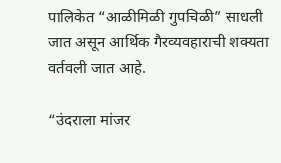पालिकेत “आळीमिळी गुपचिळी” साधली जात असून आर्थिक गैरव्यवहाराची शक्यता वर्तवली जात आहे.

“उंदराला मांजर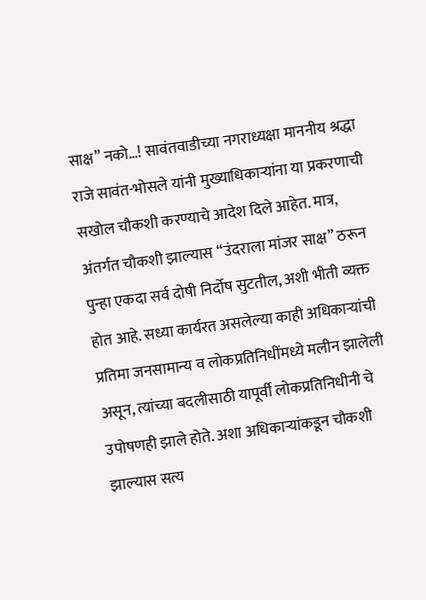साक्ष” नको…! सावंतवाडीच्या नगराध्यक्षा माननीय श्रद्धा राजे सावंत-भोसले यांनी मुख्याधिकाऱ्यांना या प्रकरणाची सखोल चौकशी करण्याचे आदेश दिले आहेत. मात्र, अंतर्गत चौकशी झाल्यास “उंदराला मांजर साक्ष” ठरून पुन्हा एकदा सर्व दोषी निर्दोष सुटतील, अशी भीती व्यक्त होत आहे. सध्या कार्यरत असलेल्या काही अधिकाऱ्यांची प्रतिमा जनसामान्य व लोकप्रतिनिधींमध्ये मलीन झालेली असून, त्यांच्या बदलीसाठी यापूर्वी लोकप्रतिनिधीनी चे उपोषणही झाले होते. अशा अधिकाऱ्यांकडून चौकशी झाल्यास सत्य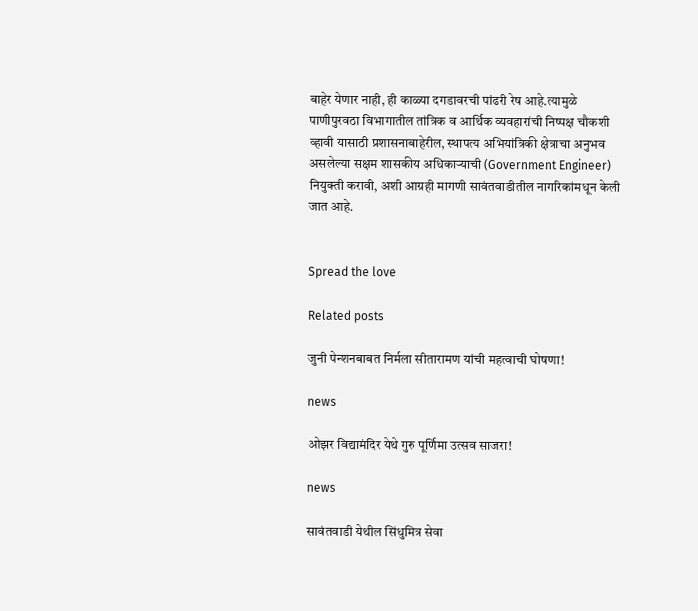बाहेर येणार नाही, ही काळ्या दगडावरची पांढरी रेष आहे.त्यामुळे पाणीपुरवठा विभागातील तांत्रिक व आर्थिक व्यवहारांची निष्पक्ष चौकशी व्हावी यासाठी प्रशासनाबाहेरील, स्थापत्य अभियांत्रिकी क्षेत्राचा अनुभव असलेल्या सक्षम शासकीय अधिकाऱ्याची (Government Engineer) नियुक्ती करावी, अशी आग्रही मागणी सावंतवाडीतील नागरिकांमधून केली जात आहे.


Spread the love

Related posts

जुनी पेन्शनबाबत निर्मला सीतारामण यांची महत्वाची घोषणा!

news

ओझर विद्यामंदिर येथे गुरु पूर्णिमा उत्सव साजरा!

news

सावंतवाडी येथील सिंधुमित्र सेवा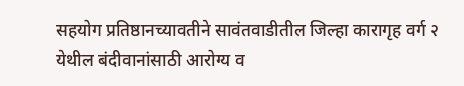सहयोग प्रतिष्ठानच्यावतीने सावंतवाडीतील जिल्हा कारागृह वर्ग २ येथील बंदीवानांसाठी आरोग्य व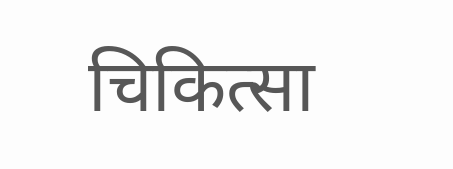चिकित्सा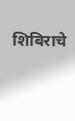शिबिराचे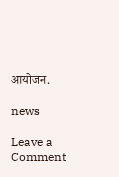आयोजन.

news

Leave a Comment